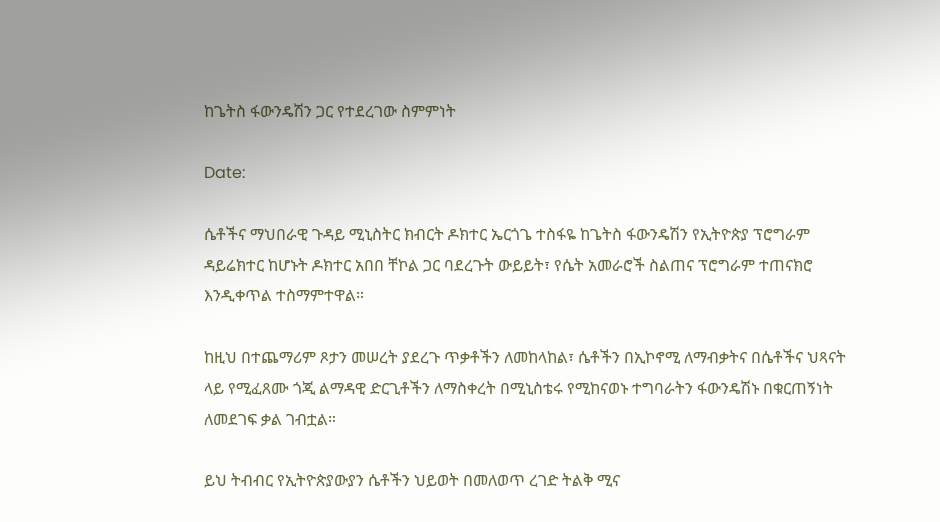ከጌትስ ፋውንዴሽን ጋር የተደረገው ስምምነት

Date:

ሴቶችና ማህበራዊ ጉዳይ ሚኒስትር ክብርት ዶክተር ኤርጎጌ ተስፋዬ ከጌትስ ፋውንዴሽን የኢትዮጵያ ፕሮግራም ዳይሬክተር ከሆኑት ዶክተር አበበ ቸኮል ጋር ባደረጉት ውይይት፣ የሴት አመራሮች ስልጠና ፕሮግራም ተጠናክሮ እንዲቀጥል ተስማምተዋል።

ከዚህ በተጨማሪም ጾታን መሠረት ያደረጉ ጥቃቶችን ለመከላከል፣ ሴቶችን በኢኮኖሚ ለማብቃትና በሴቶችና ህጻናት ላይ የሚፈጸሙ ጎጂ ልማዳዊ ድርጊቶችን ለማስቀረት በሚኒስቴሩ የሚከናወኑ ተግባራትን ፋውንዴሽኑ በቁርጠኝነት ለመደገፍ ቃል ገብቷል።

ይህ ትብብር የኢትዮጵያውያን ሴቶችን ህይወት በመለወጥ ረገድ ትልቅ ሚና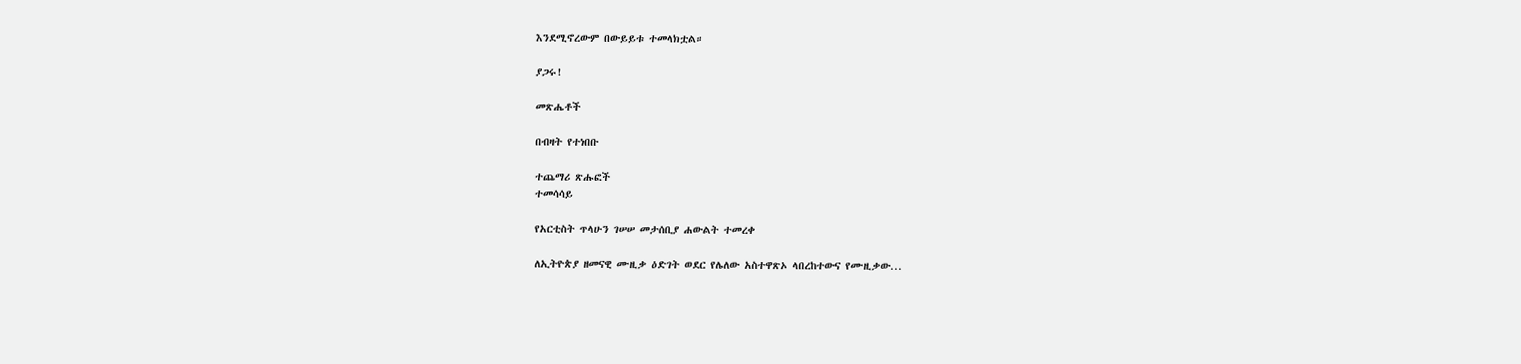እንደሚኖረውም በውይይቱ ተመላክቷል።

ያጋሩ!

መጽሔቶች

በብዛት የተነበቡ

ተጨማሪ ጽሑፎች
ተመሳሳይ

የአርቲስት ጥላሁን ገሠሠ መታሰቢያ ሐውልት ተመረቀ

ለኢትዮጵያ ዘመናዊ ሙዚቃ ዕድገት ወደር የሌለው አስተዋጽኦ ላበረከተውና የሙዚቃው...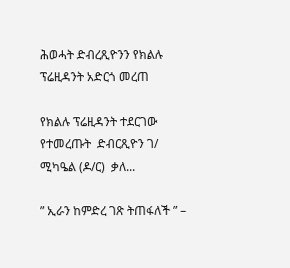ሕወሓት ድብረጺዮንን የክልሉ ፕሬዚዳንት አድርጎ መረጠ

የክልሉ ፕሬዚዳንት ተደርገው የተመረጡት  ድብርጺዮን ገ/ ሚካዔል (ዶ/ር)  ቃለ...

” ኢራን ከምድረ ገጽ ትጠፋለች ” –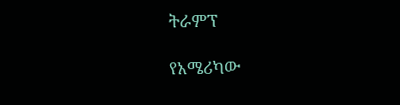ትራምፕ

የአሜሪካው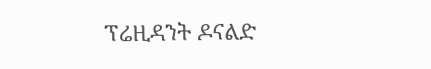ፕሬዚዳንት ዶናልድ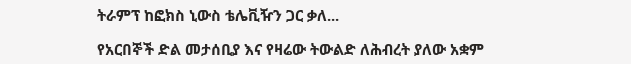ትራምፕ ከፎክስ ኒውስ ቴሌቪዥን ጋር ቃለ...

የአርበኞች ድል መታሰቢያ እና የዛሬው ትውልድ ለሕብረት ያለው አቋም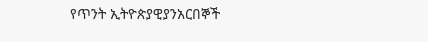የጥንት ኢትዮጵያዊያንአርበኞች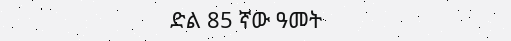ድል 85 ኛው ዓመት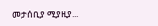መታሰቢያ ሚያዚያ...